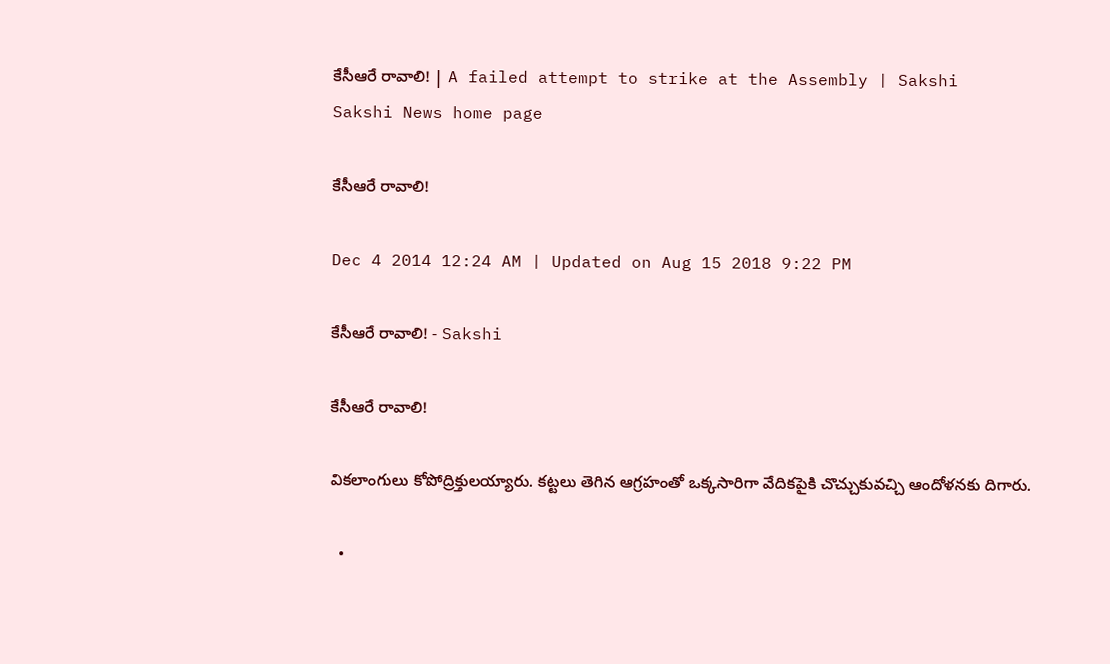కేసీఆరే రావాలి! | A failed attempt to strike at the Assembly | Sakshi
Sakshi News home page

కేసీఆరే రావాలి!

Dec 4 2014 12:24 AM | Updated on Aug 15 2018 9:22 PM

కేసీఆరే రావాలి! - Sakshi

కేసీఆరే రావాలి!

వికలాంగులు కోపోద్రిక్తులయ్యారు. కట్టలు తెగిన ఆగ్రహంతో ఒక్కసారిగా వేదికపైకి చొచ్చుకువచ్చి ఆందోళనకు దిగారు.

  •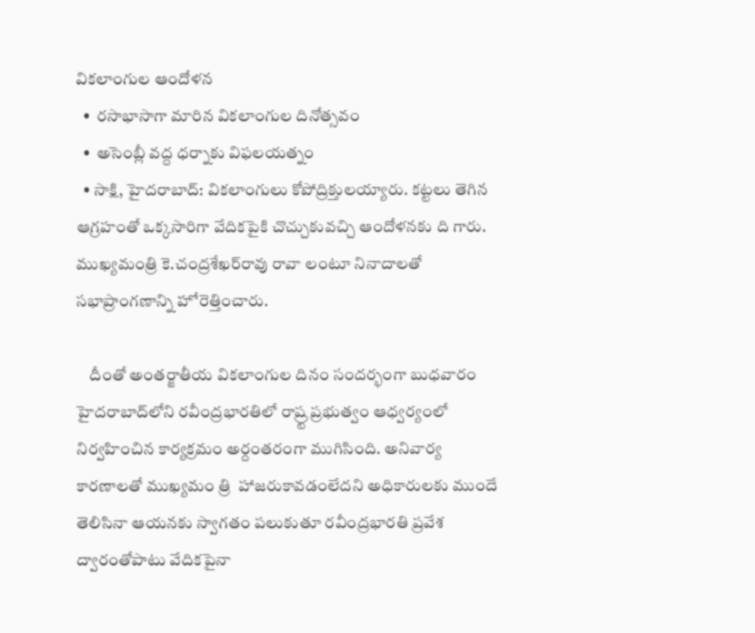వికలాంగుల ఆందోళన
  •  రసాభాసాగా మారిన వికలాంగుల దినోత్సవం
  •  అసెంబ్లీ వద్ద ధర్నాకు విఫలయత్నం
  • సాక్షి, హైదరాబాద్: వికలాంగులు కోపోద్రిక్తులయ్యారు. కట్టలు తెగిన ఆగ్రహంతో ఒక్కసారిగా వేదికపైకి చొచ్చుకువచ్చి ఆందోళనకు ది గారు. ముఖ్యమంత్రి కె.చంద్రశేఖర్‌రావు రావా లంటూ నినాదాలతో సభాప్రాంగణాన్ని హోరెత్తించారు.

    దీంతో అంతర్జాతీయ వికలాంగుల దినం సందర్భంగా బుధవారం హైదరాబాద్‌లోని రవీంద్రభారతిలో రాష్ర్ట ప్రభుత్వం ఆధ్వర్యంలో నిర్వహించిన కార్యక్రమం అర్దంతరంగా ముగిసింది. అనివార్య కారణాలతో ముఖ్యమం త్రి  హాజరుకావడంలేదని అధికారులకు ముందే తెలిసినా ఆయనకు స్వాగతం పలుకుతూ రవీంద్రభారతి ప్రవేశ ద్వారంతోపాటు వేదికపైనా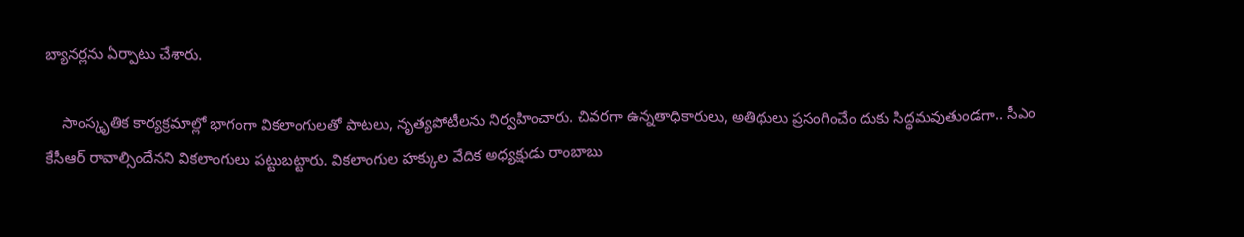బ్యానర్లను ఏర్పాటు చేశారు.

    సాంస్కృతిక కార్యక్రమాల్లో భాగంగా వికలాంగులతో పాటలు, నృత్యపోటీలను నిర్వహించారు. చివరగా ఉన్నతాధికారులు, అతిథులు ప్రసంగించేం దుకు సిద్ధమవుతుండగా.. సీఎం కేసీఆర్ రావాల్సిందేనని వికలాంగులు పట్టుబట్టారు. వికలాంగుల హక్కుల వేదిక అధ్యక్షుడు రాంబాబు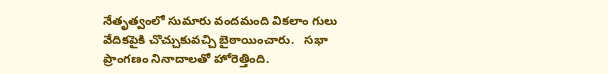నేతృత్వంలో సుమారు వందమంది వికలాం గులు వేదికపైకి చొచ్చుకువచ్చి బైఠాయించారు.   సభా ప్రాంగణం నినాదాలతో హోరెత్తింది.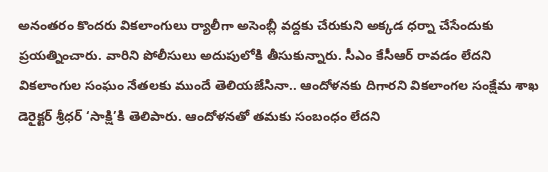అనంతరం కొందరు వికలాంగులు ర్యాలీగా అసెంబ్లీ వద్దకు చేరుకుని అక్కడ ధర్నా చేసేందుకు ప్రయత్నించారు. వారిని పోలీసులు అదుపులోకి తీసుకున్నారు. సీఎం కేసీఆర్ రావడం లేదని వికలాంగుల సంఘం నేతలకు ముందే తెలియజేసినా.. ఆందోళనకు దిగారని వికలాంగల సంక్షేమ శాఖ డెరైక్టర్ శ్రీధర్ ‘సాక్షి’కి తెలిపారు. ఆందోళనతో తమకు సంబంధం లేదని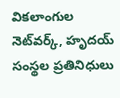వికలాంగుల నెట్‌వర్క్, హృదయ్ సంస్థల ప్రతినిధులు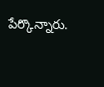పేర్కొన్నారు.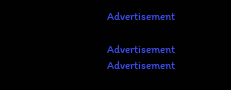Advertisement

Advertisement
Advertisement